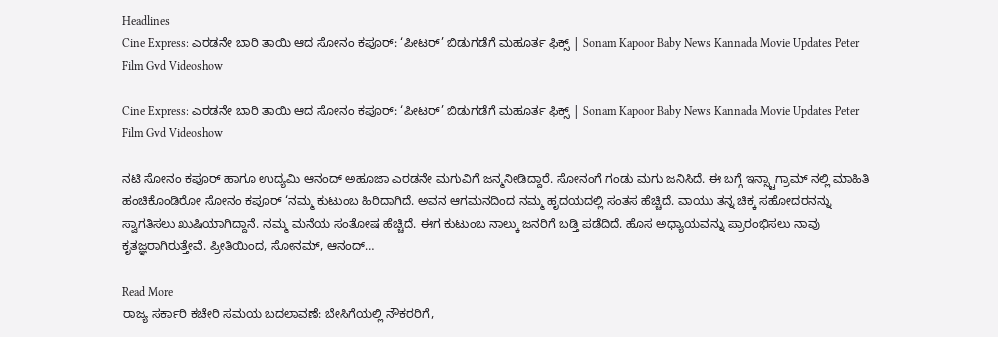Headlines
Cine Express: ಎರಡನೇ ಬಾರಿ ತಾಯಿ ಆದ ಸೋನಂ ಕಪೂರ್: ‘ಪೀಟರ್’ ಬಿಡುಗಡೆಗೆ ಮಹೂರ್ತ ಫಿಕ್ಸ್ | Sonam Kapoor Baby News Kannada Movie Updates Peter Film Gvd Videoshow

Cine Express: ಎರಡನೇ ಬಾರಿ ತಾಯಿ ಆದ ಸೋನಂ ಕಪೂರ್: ‘ಪೀಟರ್’ ಬಿಡುಗಡೆಗೆ ಮಹೂರ್ತ ಫಿಕ್ಸ್ | Sonam Kapoor Baby News Kannada Movie Updates Peter Film Gvd Videoshow

ನಟಿ ಸೋನಂ ಕಪೂರ್ ಹಾಗೂ ಉದ್ಯಮಿ ಆನಂದ್ ಅಹೂಜಾ ಎರಡನೇ ಮಗುವಿಗೆ ಜನ್ಮನೀಡಿದ್ದಾರೆ. ಸೋನಂಗೆ ಗಂಡು ಮಗು ಜನಿಸಿದೆ. ಈ ಬಗ್ಗೆ ಇನ್ಸ್ಟಾಗ್ರಾಮ್ ನಲ್ಲಿ ಮಾಹಿತಿ ಹಂಚಿಕೊಂಡಿರೋ ಸೋನಂ ಕಪೂರ್ ‘ನಮ್ಮ ಕುಟುಂಬ ಹಿರಿದಾಗಿದೆ. ಅವನ ಆಗಮನದಿಂದ ನಮ್ಮ ಹೃದಯದಲ್ಲಿ ಸಂತಸ ಹೆಚ್ಚಿದೆ. ವಾಯು ತನ್ನ ಚಿಕ್ಕ ಸಹೋದರನನ್ನು ಸ್ವಾಗತಿಸಲು ಖುಷಿಯಾಗಿದ್ದಾನೆ. ನಮ್ಮ ಮನೆಯ ಸಂತೋಷ ಹೆಚ್ಚಿದೆ. ಈಗ ಕುಟುಂಬ ನಾಲ್ಕು ಜನರಿಗೆ ಬಡ್ತಿ ಪಡೆದಿದೆ. ಹೊಸ ಅಧ್ಯಾಯವನ್ನು ಪ್ರಾರಂಭಿಸಲು ನಾವು ಕೃತಜ್ಞರಾಗಿರುತ್ತೇವೆ. ಪ್ರೀತಿಯಿಂದ, ಸೋನಮ್, ಆನಂದ್…

Read More
ರಾಜ್ಯ ಸರ್ಕಾರಿ ಕಚೇರಿ ಸಮಯ ಬದಲಾವಣೆ: ಬೇಸಿಗೆಯಲ್ಲಿ ನೌಕರರಿಗೆ,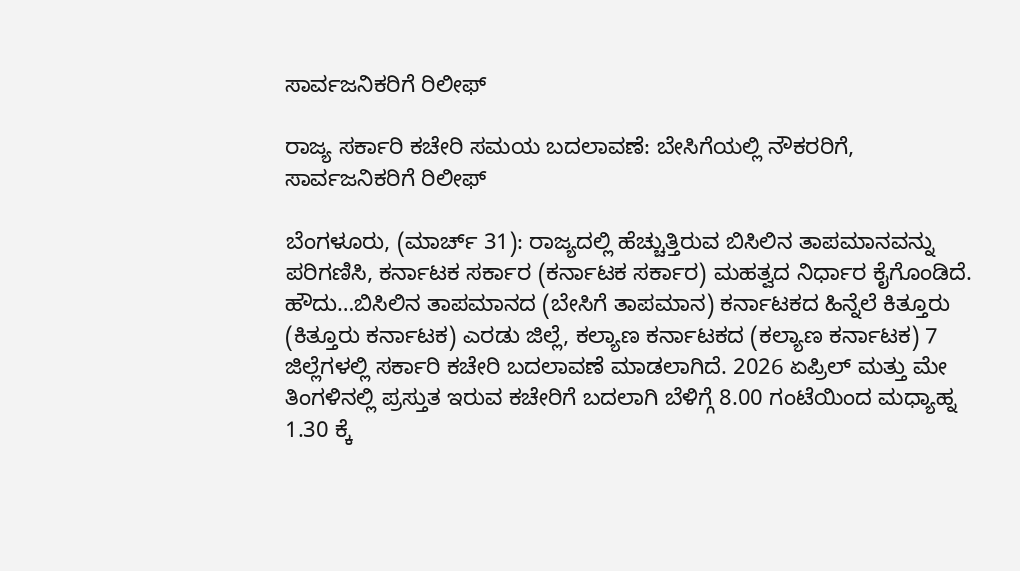ಸಾರ್ವಜನಿಕರಿಗೆ ರಿಲೀಫ್

ರಾಜ್ಯ ಸರ್ಕಾರಿ ಕಚೇರಿ ಸಮಯ ಬದಲಾವಣೆ: ಬೇಸಿಗೆಯಲ್ಲಿ ನೌಕರರಿಗೆ, ಸಾರ್ವಜನಿಕರಿಗೆ ರಿಲೀಫ್

ಬೆಂಗಳೂರು, (ಮಾರ್ಚ್ 31): ರಾಜ್ಯದಲ್ಲಿ ಹೆಚ್ಚುತ್ತಿರುವ ಬಿಸಿಲಿನ ತಾಪಮಾನವನ್ನು ಪರಿಗಣಿಸಿ, ಕರ್ನಾಟಕ ಸರ್ಕಾರ (ಕರ್ನಾಟಕ ಸರ್ಕಾರ) ಮಹತ್ವದ ನಿರ್ಧಾರ ಕೈಗೊಂಡಿದೆ. ಹೌದು…ಬಿಸಿಲಿನ ತಾಪಮಾನದ (ಬೇಸಿಗೆ ತಾಪಮಾನ) ಕರ್ನಾಟಕದ ಹಿನ್ನೆಲೆ ಕಿತ್ತೂರು (ಕಿತ್ತೂರು ಕರ್ನಾಟಕ) ಎರಡು ಜಿಲ್ಲೆ, ಕಲ್ಯಾಣ ಕರ್ನಾಟಕದ (ಕಲ್ಯಾಣ ಕರ್ನಾಟಕ) 7 ಜಿಲ್ಲೆಗಳಲ್ಲಿ ಸರ್ಕಾರಿ ಕಚೇರಿ ಬದಲಾವಣೆ ಮಾಡಲಾಗಿದೆ. 2026 ಏಪ್ರಿಲ್ ಮತ್ತು ಮೇ ತಿಂಗಳಿನಲ್ಲಿ ಪ್ರಸ್ತುತ ಇರುವ ಕಚೇರಿಗೆ ಬದಲಾಗಿ ಬೆಳಿಗ್ಗೆ 8.00 ಗಂಟೆಯಿಂದ ಮಧ್ಯಾಹ್ನ 1.30 ಕ್ಕೆ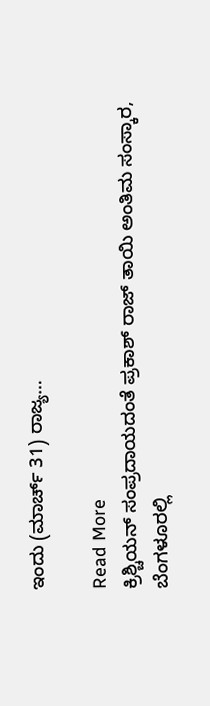ಇಂದು (ಮಾರ್ಚ್ 31) ರಾಜ್ಯ…

Read More
ಕ್ರಿಶ್ಚಿಯನ್‌ ಸಂಪ್ರದಾಯದಂತೆ ಪ್ರಕಾಶ್‌ ರಾಜ್‌ ತಾಯಿ ಅಂತಿಮ ಸಂಸ್ಕಾರ, ಬೆಂಗಳೂರಲ್ಲಿ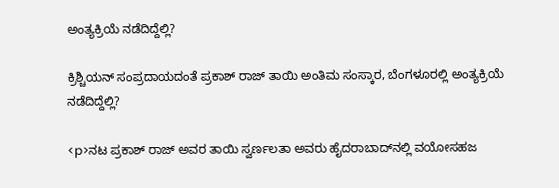ಅಂತ್ಯಕ್ರಿಯೆ ನಡೆದಿದ್ದೆಲ್ಲಿ?

ಕ್ರಿಶ್ಚಿಯನ್‌ ಸಂಪ್ರದಾಯದಂತೆ ಪ್ರಕಾಶ್‌ ರಾಜ್‌ ತಾಯಿ ಅಂತಿಮ ಸಂಸ್ಕಾರ, ಬೆಂಗಳೂರಲ್ಲಿ ಅಂತ್ಯಕ್ರಿಯೆ ನಡೆದಿದ್ದೆಲ್ಲಿ?

<p>ನಟ ಪ್ರಕಾಶ್ ರಾಜ್ ಅವರ ತಾಯಿ ಸ್ವರ್ಣಲತಾ ಅವರು ಹೈದರಾಬಾದ್‌ನಲ್ಲಿ ವಯೋಸಹಜ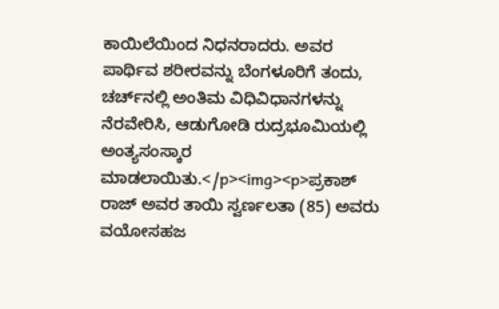ಕಾಯಿಲೆಯಿಂದ ನಿಧನರಾದರು. ಅವರ ಪಾರ್ಥಿವ ಶರೀರವನ್ನು ಬೆಂಗಳೂರಿಗೆ ತಂದು, ಚರ್ಚ್‌ನಲ್ಲಿ ಅಂತಿಮ ವಿಧಿವಿಧಾನಗಳನ್ನು ನೆರವೇರಿಸಿ, ಆಡುಗೋಡಿ ರುದ್ರಭೂಮಿಯಲ್ಲಿ ಅಂತ್ಯಸಂಸ್ಕಾರ ಮಾಡಲಾಯಿತು.</p><img><p>ಪ್ರಕಾಶ್ ರಾಜ್ ಅವರ ತಾಯಿ ಸ್ವರ್ಣಲತಾ (85) ಅವರು ವಯೋಸಹಜ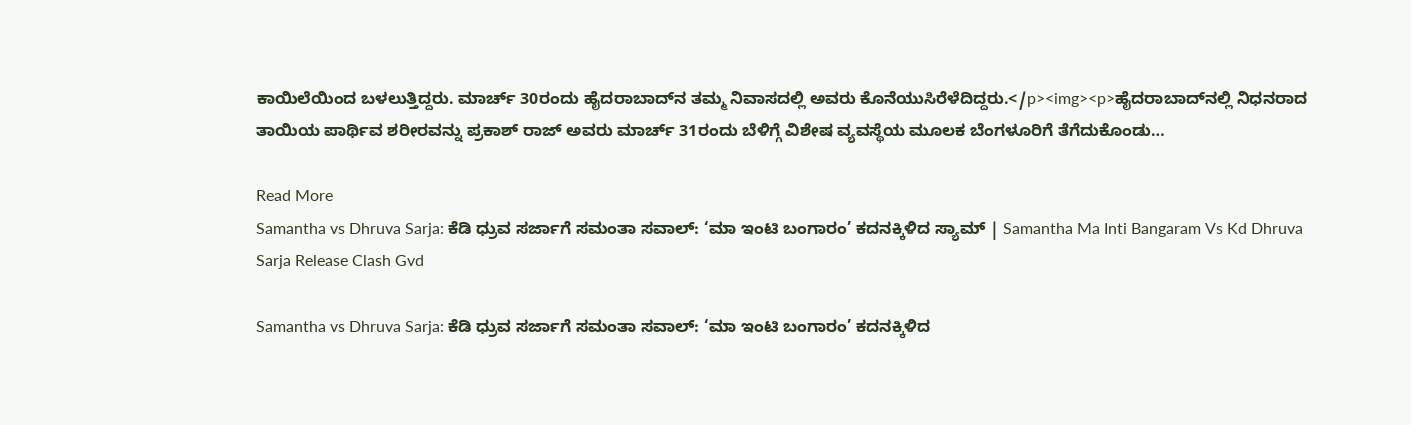ಕಾಯಿಲೆಯಿಂದ ಬಳಲುತ್ತಿದ್ದರು. ಮಾರ್ಚ್ 30ರಂದು ಹೈದರಾಬಾದ್‌ನ ತಮ್ಮ ನಿವಾಸದಲ್ಲಿ ಅವರು ಕೊನೆಯುಸಿರೆಳೆದಿದ್ದರು.</p><img><p>ಹೈದರಾಬಾದ್‌ನಲ್ಲಿ ನಿಧನರಾದ ತಾಯಿಯ ಪಾರ್ಥಿವ ಶರೀರವನ್ನು ಪ್ರಕಾಶ್ ರಾಜ್ ಅವರು ಮಾರ್ಚ್ 31ರಂದು ಬೆಳಿಗ್ಗೆ ವಿಶೇಷ ವ್ಯವಸ್ಥೆಯ ಮೂಲಕ ಬೆಂಗಳೂರಿಗೆ ತೆಗೆದುಕೊಂಡು…

Read More
Samantha vs Dhruva Sarja: ಕೆಡಿ ಧ್ರುವ ಸರ್ಜಾಗೆ ಸಮಂತಾ ಸವಾಲ್: ‘ಮಾ ಇಂಟಿ ಬಂಗಾರಂ’ ಕದನಕ್ಕಿಳಿದ ಸ್ಯಾಮ್ | Samantha Ma Inti Bangaram Vs Kd Dhruva Sarja Release Clash Gvd

Samantha vs Dhruva Sarja: ಕೆಡಿ ಧ್ರುವ ಸರ್ಜಾಗೆ ಸಮಂತಾ ಸವಾಲ್: ‘ಮಾ ಇಂಟಿ ಬಂಗಾರಂ’ ಕದನಕ್ಕಿಳಿದ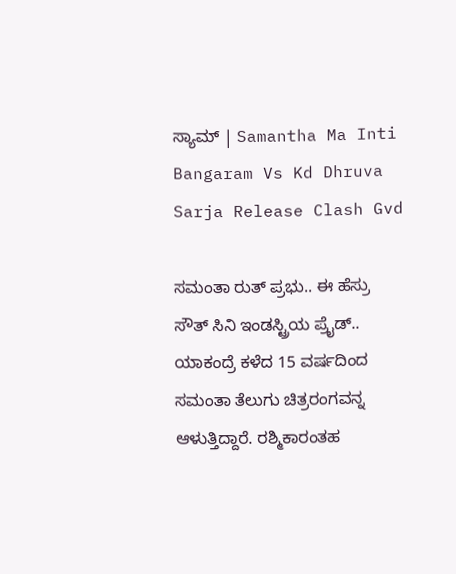ಸ್ಯಾಮ್ | Samantha Ma Inti Bangaram Vs Kd Dhruva Sarja Release Clash Gvd

ಸಮಂತಾ ರುತ್ ಪ್ರಭು.. ಈ ಹೆಸ್ರು ಸೌತ್ ಸಿನಿ ಇಂಡಸ್ಟ್ರಿಯ ಪ್ರೈಡ್.. ಯಾಕಂದ್ರೆ ಕಳೆದ 15 ವರ್ಷದಿಂದ ಸಮಂತಾ ತೆಲುಗು ಚಿತ್ರರಂಗವನ್ನ ಆಳುತ್ತಿದ್ದಾರೆ. ರಶ್ಮಿಕಾರಂತಹ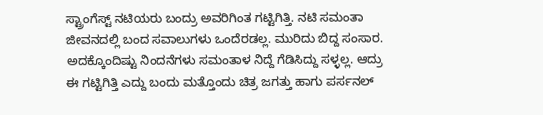ಸ್ಟ್ರಾಂಗೆಸ್ಟ್ ನಟಿಯರು ಬಂದ್ರು ಅವರಿಗಿಂತ ಗಟ್ಟಿಗಿತ್ತಿ. ನಟಿ ಸಮಂತಾ ಜೀವನದಲ್ಲಿ ಬಂದ ಸವಾಲುಗಳು ಒಂದೆರಡಲ್ಲ. ಮುರಿದು ಬಿದ್ದ ಸಂಸಾರ. ಅದಕ್ಕೊಂದಿಷ್ಟು ನಿಂದನೆಗಳು ಸಮಂತಾಳ ನಿದ್ದೆ ಗೆಡಿಸಿದ್ದು ಸಳ್ಳಲ್ಲ. ಆದ್ರು ಈ ಗಟ್ಟಿಗಿತ್ತಿ ಎದ್ದು ಬಂದು ಮತ್ತೊಂದು ಚಿತ್ರ ಜಗತ್ತು ಹಾಗು ಪರ್ಸನಲ್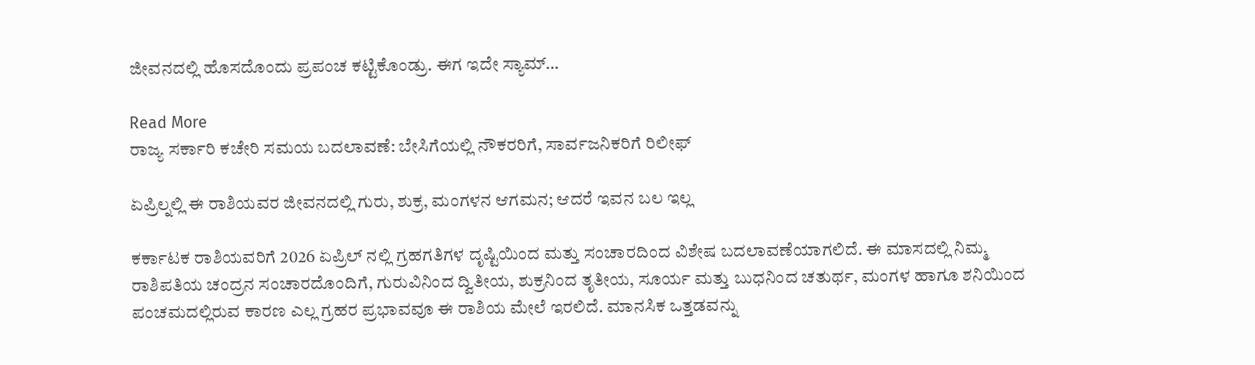ಜೀವನದಲ್ಲಿ ಹೊಸದೊಂದು ಪ್ರಪಂಚ ಕಟ್ಟಿಕೊಂಡ್ರು. ಈಗ ಇದೇ ಸ್ಯಾಮ್…

Read More
ರಾಜ್ಯ ಸರ್ಕಾರಿ ಕಚೇರಿ ಸಮಯ ಬದಲಾವಣೆ: ಬೇಸಿಗೆಯಲ್ಲಿ ನೌಕರರಿಗೆ, ಸಾರ್ವಜನಿಕರಿಗೆ ರಿಲೀಫ್

ಏಪ್ರಿಲ್ನಲ್ಲಿ ಈ ರಾಶಿಯವರ ಜೀವನದಲ್ಲಿ ಗುರು, ಶುಕ್ರ, ಮಂಗಳನ ಆಗಮನ; ಆದರೆ ಇವನ ಬಲ ಇಲ್ಲ

ಕರ್ಕಾಟಕ ರಾಶಿಯವರಿಗೆ 2026 ಏಪ್ರಿಲ್ ನಲ್ಲಿ ಗ್ರಹಗತಿಗಳ ದೃಷ್ಟಿಯಿಂದ ಮತ್ತು ಸಂಚಾರದಿಂದ ವಿಶೇಷ ಬದಲಾವಣೆಯಾಗಲಿದೆ. ಈ ಮಾಸದಲ್ಲಿ ನಿಮ್ಮ ರಾಶಿಪತಿಯ ಚಂದ್ರನ ಸಂಚಾರದೊಂದಿಗೆ, ಗುರುವಿನಿಂದ ದ್ವಿತೀಯ, ಶುಕ್ರನಿಂದ ತೃತೀಯ, ಸೂರ್ಯ ಮತ್ತು ಬುಧನಿಂದ ಚತುರ್ಥ, ಮಂಗಳ ಹಾಗೂ ಶನಿಯಿಂದ ಪಂಚಮದಲ್ಲಿರುವ ಕಾರಣ ಎಲ್ಲ ಗ್ರಹರ ಪ್ರಭಾವವೂ ಈ ರಾಶಿಯ ಮೇಲೆ ಇರಲಿದೆ. ಮಾನಸಿಕ ಒತ್ತಡವನ್ನು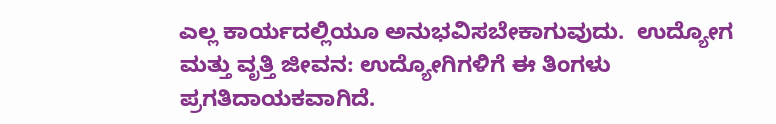ಎಲ್ಲ ಕಾರ್ಯದಲ್ಲಿಯೂ ಅನುಭವಿಸಬೇಕಾಗುವುದು.  ಉದ್ಯೋಗ ಮತ್ತು ವೃತ್ತಿ ಜೀವನ: ಉದ್ಯೋಗಿಗಳಿಗೆ ಈ ತಿಂಗಳು ಪ್ರಗತಿದಾಯಕವಾಗಿದೆ.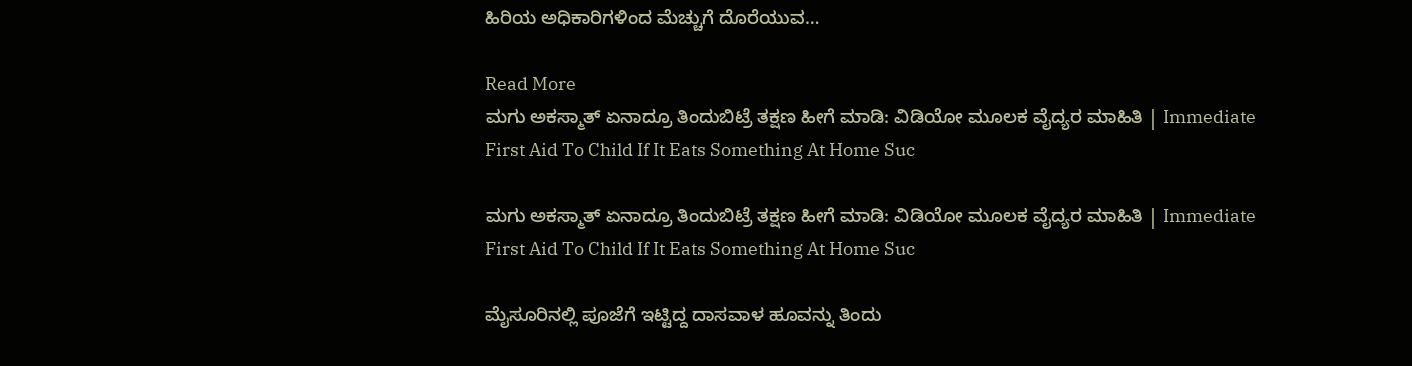ಹಿರಿಯ ಅಧಿಕಾರಿಗಳಿಂದ ಮೆಚ್ಚುಗೆ ದೊರೆಯುವ…

Read More
ಮಗು ಅಕಸ್ಮಾತ್ ಏನಾದ್ರೂ ತಿಂದುಬಿಟ್ರೆ ತಕ್ಷಣ ಹೀಗೆ ಮಾಡಿ: ವಿಡಿಯೋ ಮೂಲಕ ವೈದ್ಯರ ಮಾಹಿತಿ | Immediate First Aid To Child If It Eats Something At Home Suc

ಮಗು ಅಕಸ್ಮಾತ್ ಏನಾದ್ರೂ ತಿಂದುಬಿಟ್ರೆ ತಕ್ಷಣ ಹೀಗೆ ಮಾಡಿ: ವಿಡಿಯೋ ಮೂಲಕ ವೈದ್ಯರ ಮಾಹಿತಿ | Immediate First Aid To Child If It Eats Something At Home Suc

ಮೈಸೂರಿನಲ್ಲಿ ಪೂಜೆಗೆ ಇಟ್ಟಿದ್ದ ದಾಸವಾಳ ಹೂವನ್ನು ತಿಂದು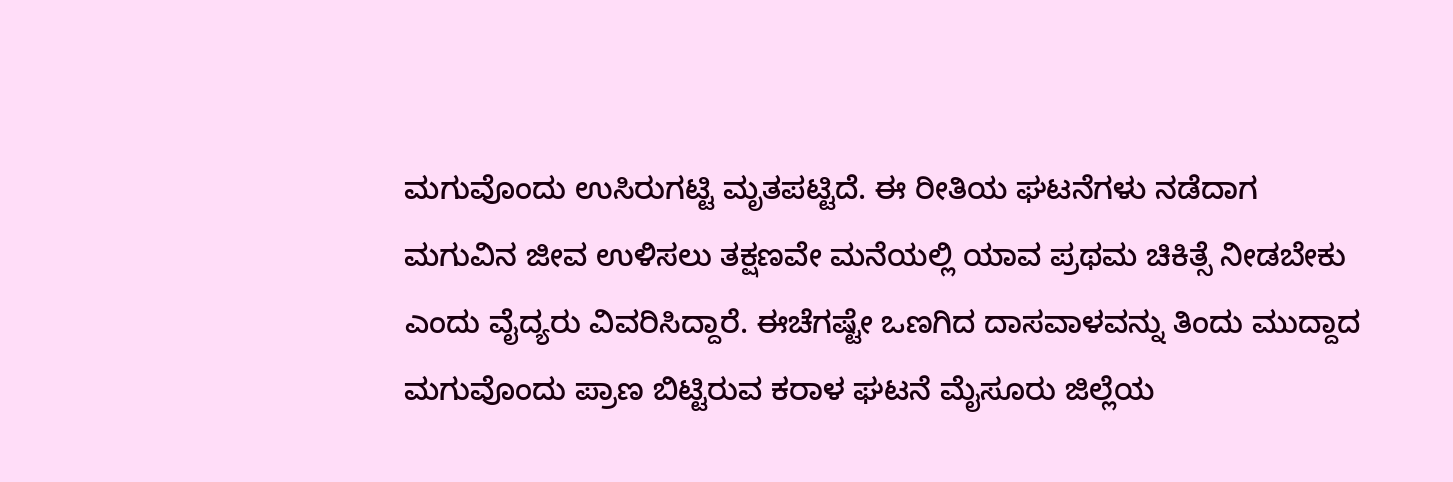ಮಗುವೊಂದು ಉಸಿರುಗಟ್ಟಿ ಮೃತಪಟ್ಟಿದೆ. ಈ ರೀತಿಯ ಘಟನೆಗಳು ನಡೆದಾಗ ಮಗುವಿನ ಜೀವ ಉಳಿಸಲು ತಕ್ಷಣವೇ ಮನೆಯಲ್ಲಿ ಯಾವ ಪ್ರಥಮ ಚಿಕಿತ್ಸೆ ನೀಡಬೇಕು ಎಂದು ವೈದ್ಯರು ವಿವರಿಸಿದ್ದಾರೆ. ಈಚೆಗಷ್ಟೇ ಒಣಗಿದ ದಾಸವಾಳವನ್ನು ತಿಂದು ಮುದ್ದಾದ ಮಗುವೊಂದು ಪ್ರಾಣ ಬಿಟ್ಟಿರುವ ಕರಾಳ ಘಟನೆ ಮೈಸೂರು ಜಿಲ್ಲೆಯ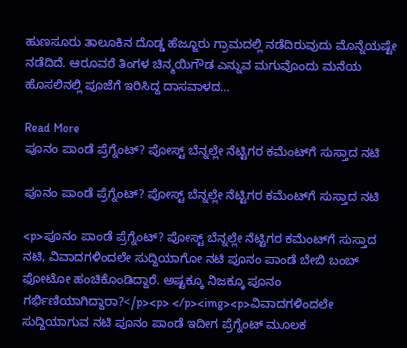ಹುಣಸೂರು ತಾಲೂಕಿನ ದೊಡ್ಡ ಹೆಜ್ಜೂರು ಗ್ರಾಮದಲ್ಲಿ ನಡೆದಿರುವುದು ಮೊನ್ನೆಯಷ್ಟೇ ನಡೆದಿದೆ. ಆರೂವರೆ ತಿಂಗಳ ಚಿನ್ಮಯಿಗೌಡ ಎನ್ನುವ ಮಗುವೊಂದು ಮನೆಯ ಹೊಸಲಿನಲ್ಲಿ ಪೂಜೆಗೆ ಇರಿಸಿದ್ದ ದಾಸವಾಳದ…

Read More
ಪೂನಂ ಪಾಂಡೆ ಪ್ರೆಗ್ನೆಂಟ್? ಪೋಸ್ಟ್ ಬೆನ್ನಲ್ಲೇ ನೆಟ್ಟಿಗರ ಕಮೆಂಟ್‌ಗೆ ಸುಸ್ತಾದ ನಟಿ

ಪೂನಂ ಪಾಂಡೆ ಪ್ರೆಗ್ನೆಂಟ್? ಪೋಸ್ಟ್ ಬೆನ್ನಲ್ಲೇ ನೆಟ್ಟಿಗರ ಕಮೆಂಟ್‌ಗೆ ಸುಸ್ತಾದ ನಟಿ

<p>ಪೂನಂ ಪಾಂಡೆ ಪ್ರೆಗ್ನೆಂಟ್? ಪೋಸ್ಟ್ ಬೆನ್ನಲ್ಲೇ ನೆಟ್ಟಿಗರ ಕಮೆಂಟ್‌ಗೆ ಸುಸ್ತಾದ ನಟಿ, ವಿವಾದಗಳಿಂದಲೇ ಸುದ್ದಿಯಾಗೋ ನಟಿ ಪೂನಂ ಪಾಂಡೆ ಬೇಬಿ ಬಂಬ್ ಫೋಟೋ ಹಂಚಿಕೊಂಡಿದ್ದಾರೆ. ಅಷ್ಟಕ್ಕೂ ನಿಜಕ್ಕೂ ಪೂನಂ ಗರ್ಭಿಣಿಯಾಗಿದ್ದಾರಾ?</p><p> </p><img><p>ವಿವಾದಗಳಿಂದಲೇ ಸುದ್ದಿಯಾಗುವ ನಟಿ ಪೂನಂ ಪಾಂಡೆ ಇದೀಗ ಪ್ರೆಗ್ನೆಂಟ್ ಮೂಲಕ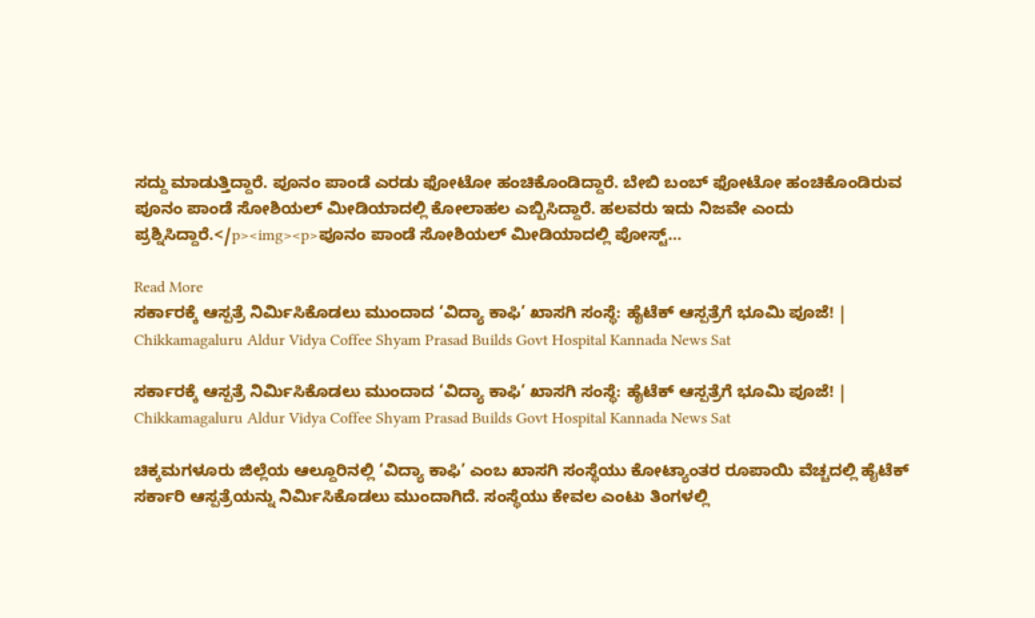ಸದ್ದು ಮಾಡುತ್ತಿದ್ದಾರೆ. ಪೂನಂ ಪಾಂಡೆ ಎರಡು ಫೋಟೋ ಹಂಚಿಕೊಂಡಿದ್ದಾರೆ. ಬೇಬಿ ಬಂಬ್ ಫೋಟೋ ಹಂಚಿಕೊಂಡಿರುವ ಪೂನಂ ಪಾಂಡೆ ಸೋಶಿಯಲ್ ಮೀಡಿಯಾದಲ್ಲಿ ಕೋಲಾಹಲ ಎಬ್ಬಿಸಿದ್ದಾರೆ. ಹಲವರು ಇದು ನಿಜವೇ ಎಂದು ಪ್ರಶ್ನಿಸಿದ್ದಾರೆ.</p><img><p>ಪೂನಂ ಪಾಂಡೆ ಸೋಶಿಯಲ್ ಮೀಡಿಯಾದಲ್ಲಿ ಪೋಸ್ಟ್…

Read More
ಸರ್ಕಾರಕ್ಕೆ ಆಸ್ಪತ್ರೆ ನಿರ್ಮಿಸಿಕೊಡಲು ಮುಂದಾದ ‘ವಿದ್ಯಾ ಕಾಫಿ’ ಖಾಸಗಿ ಸಂಸ್ಥೆ: ಹೈಟೆಕ್ ಆಸ್ಪತ್ರೆಗೆ ಭೂಮಿ ಪೂಜೆ! | Chikkamagaluru Aldur Vidya Coffee Shyam Prasad Builds Govt Hospital Kannada News Sat

ಸರ್ಕಾರಕ್ಕೆ ಆಸ್ಪತ್ರೆ ನಿರ್ಮಿಸಿಕೊಡಲು ಮುಂದಾದ ‘ವಿದ್ಯಾ ಕಾಫಿ’ ಖಾಸಗಿ ಸಂಸ್ಥೆ: ಹೈಟೆಕ್ ಆಸ್ಪತ್ರೆಗೆ ಭೂಮಿ ಪೂಜೆ! | Chikkamagaluru Aldur Vidya Coffee Shyam Prasad Builds Govt Hospital Kannada News Sat

ಚಿಕ್ಕಮಗಳೂರು ಜಿಲ್ಲೆಯ ಆಲ್ದೂರಿನಲ್ಲಿ ‘ವಿದ್ಯಾ ಕಾಫಿ’ ಎಂಬ ಖಾಸಗಿ ಸಂಸ್ಥೆಯು ಕೋಟ್ಯಾಂತರ ರೂಪಾಯಿ ವೆಚ್ಚದಲ್ಲಿ ಹೈಟೆಕ್ ಸರ್ಕಾರಿ ಆಸ್ಪತ್ರೆಯನ್ನು ನಿರ್ಮಿಸಿಕೊಡಲು ಮುಂದಾಗಿದೆ. ಸಂಸ್ಥೆಯು ಕೇವಲ ಎಂಟು ತಿಂಗಳಲ್ಲಿ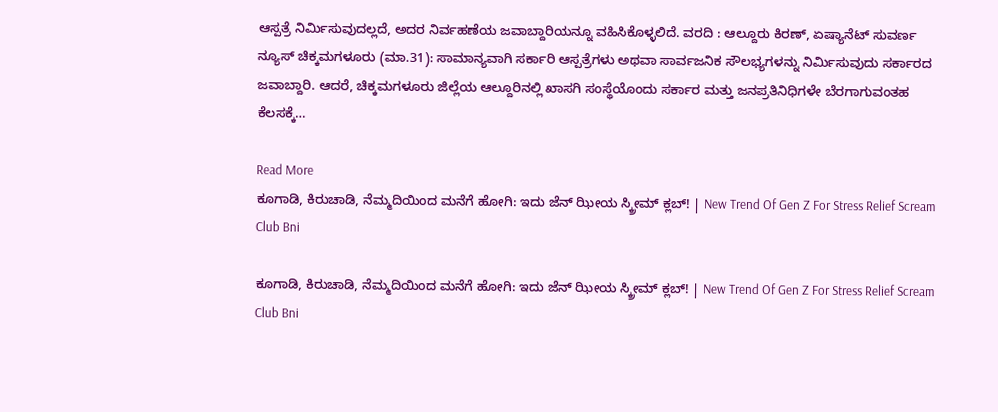ಆಸ್ಪತ್ರೆ ನಿರ್ಮಿಸುವುದಲ್ಲದೆ, ಅದರ ನಿರ್ವಹಣೆಯ ಜವಾಬ್ದಾರಿಯನ್ನೂ ವಹಿಸಿಕೊಳ್ಳಲಿದೆ. ವರದಿ : ಆಲ್ದೂರು‌ ಕಿರಣ್, ಏಷ್ಯಾನೆಟ್ ಸುವರ್ಣ ನ್ಯೂಸ್ ಚಿಕ್ಕಮಗಳೂರು (ಮಾ.31): ಸಾಮಾನ್ಯವಾಗಿ ಸರ್ಕಾರಿ ಆಸ್ಪತ್ರೆಗಳು ಅಥವಾ ಸಾರ್ವಜನಿಕ ಸೌಲಭ್ಯಗಳನ್ನು ನಿರ್ಮಿಸುವುದು ಸರ್ಕಾರದ ಜವಾಬ್ದಾರಿ. ಆದರೆ, ಚಿಕ್ಕಮಗಳೂರು ಜಿಲ್ಲೆಯ ಆಲ್ದೂರಿನಲ್ಲಿ ಖಾಸಗಿ ಸಂಸ್ಥೆಯೊಂದು ಸರ್ಕಾರ ಮತ್ತು ಜನಪ್ರತಿನಿಧಿಗಳೇ ಬೆರಗಾಗುವಂತಹ ಕೆಲಸಕ್ಕೆ…

Read More
ಕೂಗಾಡಿ, ಕಿರುಚಾಡಿ, ನೆಮ್ಮದಿಯಿಂದ ಮನೆಗೆ ಹೋಗಿ: ಇದು ಜೆನ್‌ ಝೀಯ ಸ್ಕ್ರೀಮ್ ಕ್ಲಬ್! | New Trend Of Gen Z For Stress Relief Scream Club Bni

ಕೂಗಾಡಿ, ಕಿರುಚಾಡಿ, ನೆಮ್ಮದಿಯಿಂದ ಮನೆಗೆ ಹೋಗಿ: ಇದು ಜೆನ್‌ ಝೀಯ ಸ್ಕ್ರೀಮ್ ಕ್ಲಬ್! | New Trend Of Gen Z For Stress Relief Scream Club Bni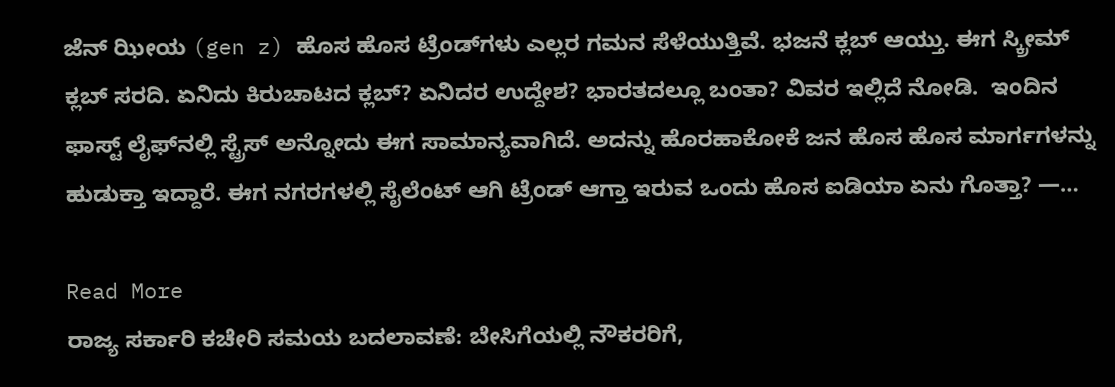ಜೆನ್‌ ಝೀಯ (gen z) ಹೊಸ ಹೊಸ ಟ್ರೆಂಡ್‌ಗಳು ಎಲ್ಲರ ಗಮನ ಸೆಳೆಯುತ್ತಿವೆ. ಭಜನೆ ಕ್ಲಬ್‌ ಆಯ್ತು. ಈಗ ಸ್ಕ್ರೀಮ್‌ ಕ್ಲಬ್‌ ಸರದಿ. ಏನಿದು ಕಿರುಚಾಟದ ಕ್ಲಬ್? ಏನಿದರ ಉದ್ದೇಶ? ಭಾರತದಲ್ಲೂ ಬಂತಾ? ವಿವರ ಇಲ್ಲಿದೆ ನೋಡಿ.  ಇಂದಿನ ಫಾಸ್ಟ್ ಲೈಫ್‌ನಲ್ಲಿ ಸ್ಟ್ರೆಸ್ ಅನ್ನೋದು ಈಗ ಸಾಮಾನ್ಯವಾಗಿದೆ. ಅದನ್ನು ಹೊರಹಾಕೋಕೆ ಜನ ಹೊಸ ಹೊಸ ಮಾರ್ಗಗಳನ್ನು ಹುಡುಕ್ತಾ ಇದ್ದಾರೆ. ಈಗ ನಗರಗಳಲ್ಲಿ ಸೈಲೆಂಟ್ ಆಗಿ ಟ್ರೆಂಡ್ ಆಗ್ತಾ ಇರುವ ಒಂದು ಹೊಸ ಐಡಿಯಾ ಏನು ಗೊತ್ತಾ? —…

Read More
ರಾಜ್ಯ ಸರ್ಕಾರಿ ಕಚೇರಿ ಸಮಯ ಬದಲಾವಣೆ: ಬೇಸಿಗೆಯಲ್ಲಿ ನೌಕರರಿಗೆ,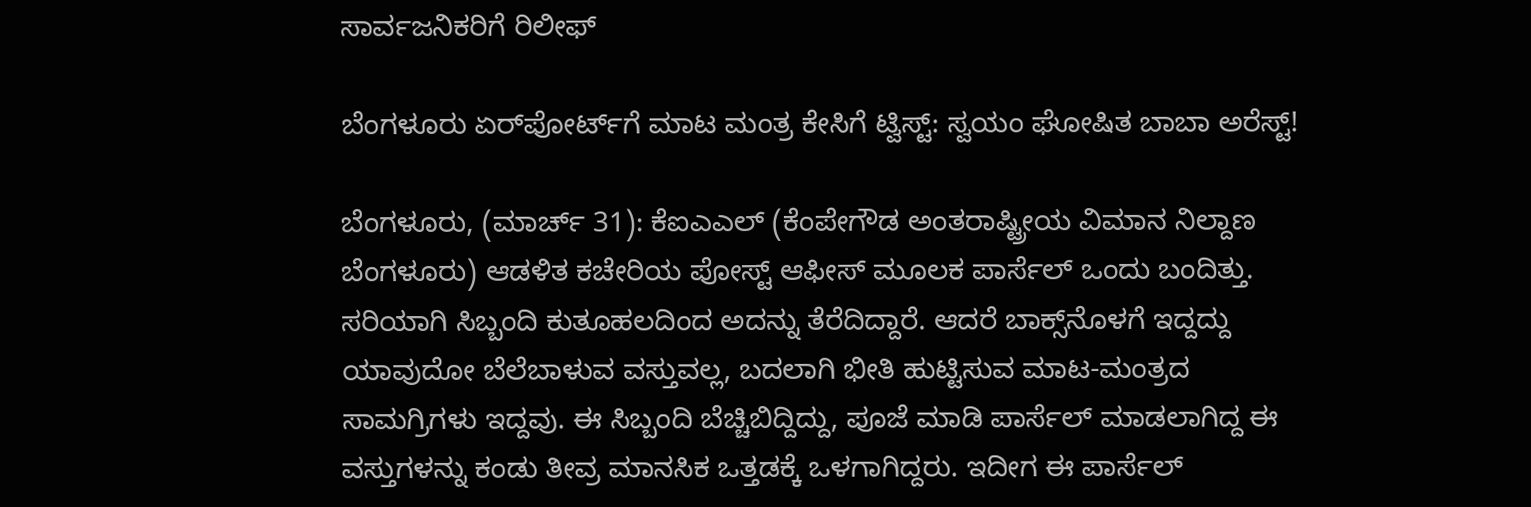ಸಾರ್ವಜನಿಕರಿಗೆ ರಿಲೀಫ್

ಬೆಂಗಳೂರು ಏರ್‌ಪೋರ್ಟ್‌ಗೆ ಮಾಟ ಮಂತ್ರ ಕೇಸಿಗೆ ಟ್ವಿಸ್ಟ್: ಸ್ವಯಂ ಘೋಷಿತ ಬಾಬಾ ಅರೆಸ್ಟ್!

ಬೆಂಗಳೂರು, (ಮಾರ್ಚ್ 31): ಕೆಐಎಎಲ್ (ಕೆಂಪೇಗೌಡ ಅಂತರಾಷ್ಟ್ರೀಯ ವಿಮಾನ ನಿಲ್ದಾಣ ಬೆಂಗಳೂರು) ಆಡಳಿತ ಕಚೇರಿಯ ಪೋಸ್ಟ್ ಆಫೀಸ್ ಮೂಲಕ ಪಾರ್ಸೆಲ್ ಒಂದು ಬಂದಿತ್ತು. ಸರಿಯಾಗಿ ಸಿಬ್ಬಂದಿ ಕುತೂಹಲದಿಂದ ಅದನ್ನು ತೆರೆದಿದ್ದಾರೆ. ಆದರೆ ಬಾಕ್ಸ್‌ನೊಳಗೆ ಇದ್ದದ್ದು ಯಾವುದೋ ಬೆಲೆಬಾಳುವ ವಸ್ತುವಲ್ಲ, ಬದಲಾಗಿ ಭೀತಿ ಹುಟ್ಟಿಸುವ ಮಾಟ-ಮಂತ್ರದ ಸಾಮಗ್ರಿಗಳು ಇದ್ದವು. ಈ ಸಿಬ್ಬಂದಿ ಬೆಚ್ಚಿಬಿದ್ದಿದ್ದು, ಪೂಜೆ ಮಾಡಿ ಪಾರ್ಸೆಲ್ ಮಾಡಲಾಗಿದ್ದ ಈ ವಸ್ತುಗಳನ್ನು ಕಂಡು ತೀವ್ರ ಮಾನಸಿಕ ಒತ್ತಡಕ್ಕೆ ಒಳಗಾಗಿದ್ದರು. ಇದೀಗ ಈ ಪಾರ್ಸೆಲ್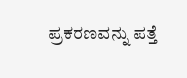ಪ್ರಕರಣವನ್ನು ಪತ್ತೆ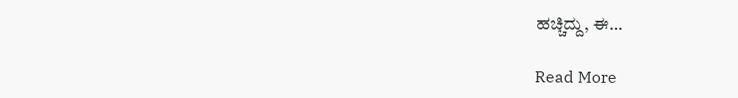ಹಚ್ಚಿದ್ದು, ಈ…

Read More